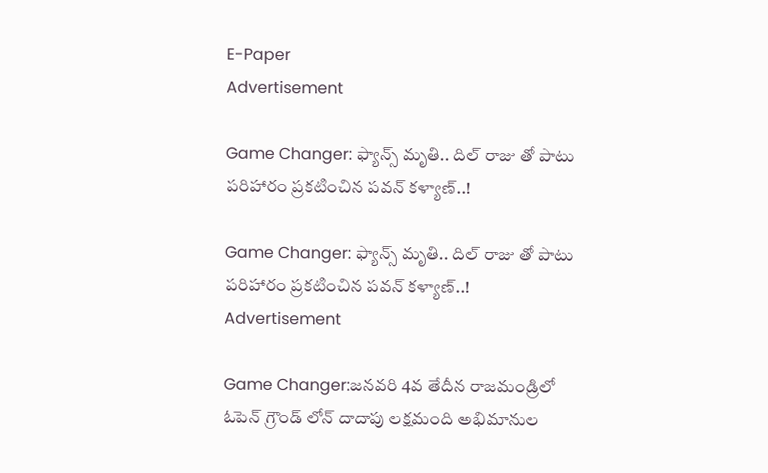E-Paper
Advertisement

Game Changer: ఫ్యాన్స్ మృతి.. దిల్ రాజు తో పాటు పరిహారం ప్రకటించిన పవన్ కళ్యాణ్..!

Game Changer: ఫ్యాన్స్ మృతి.. దిల్ రాజు తో పాటు పరిహారం ప్రకటించిన పవన్ కళ్యాణ్..!
Advertisement

Game Changer:జనవరి 4వ తేదీన రాజమండ్రిలో ఓపెన్ గ్రౌండ్ లోన్ దాదాపు లక్షమంది అభిమానుల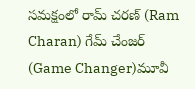సమక్షంలో రామ్ చరణ్ (Ram Charan) గేమ్ చేంజర్ (Game Changer)మూవీ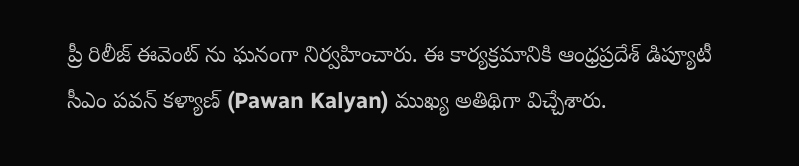ప్రీ రిలీజ్ ఈవెంట్ ను ఘనంగా నిర్వహించారు. ఈ కార్యక్రమానికి ఆంధ్రప్రదేశ్ డిప్యూటీ సీఎం పవన్ కళ్యాణ్ (Pawan Kalyan) ముఖ్య అతిథిగా విచ్చేశారు.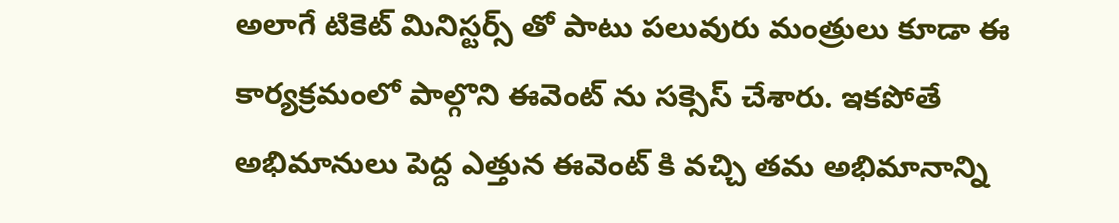అలాగే టికెట్ మినిస్టర్స్ తో పాటు పలువురు మంత్రులు కూడా ఈ కార్యక్రమంలో పాల్గొని ఈవెంట్ ను సక్సెస్ చేశారు. ఇకపోతే అభిమానులు పెద్ద ఎత్తున ఈవెంట్ కి వచ్చి తమ అభిమానాన్ని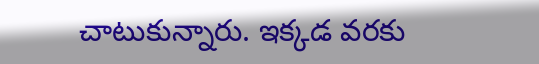చాటుకున్నారు. ఇక్కడ వరకు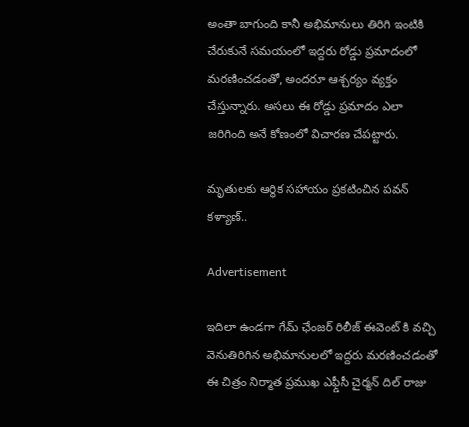అంతా బాగుంది కానీ అభిమానులు తిరిగి ఇంటికి చేరుకునే సమయంలో ఇద్దరు రోడ్డు ప్రమాదంలో మరణించడంతో, అందరూ ఆశ్చర్యం వ్యక్తం చేస్తున్నారు. అసలు ఈ రోడ్డు ప్రమాదం ఎలా జరిగింది అనే కోణంలో విచారణ చేపట్టారు.

మృతులకు ఆర్థిక సహాయం ప్రకటించిన పవన్ కళ్యాణ్..

Advertisement

ఇదిలా ఉండగా గేమ్ ఛేంజర్ రిలీజ్ ఈవెంట్ కి వచ్చి వెనుతిరిగిన అభిమానులలో ఇద్దరు మరణించడంతో ఈ చిత్రం నిర్మాత ప్రముఖ ఎఫ్డీసీ చైర్మన్ దిల్ రాజు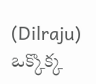(Dilraju) ఒక్కొక్క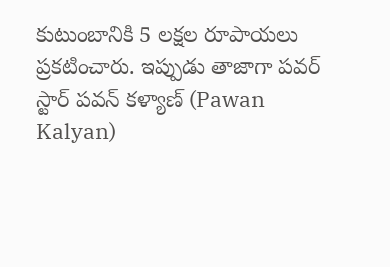కుటుంబానికి 5 లక్షల రూపాయలు ప్రకటించారు. ఇప్పుడు తాజాగా పవర్ స్టార్ పవన్ కళ్యాణ్ (Pawan Kalyan)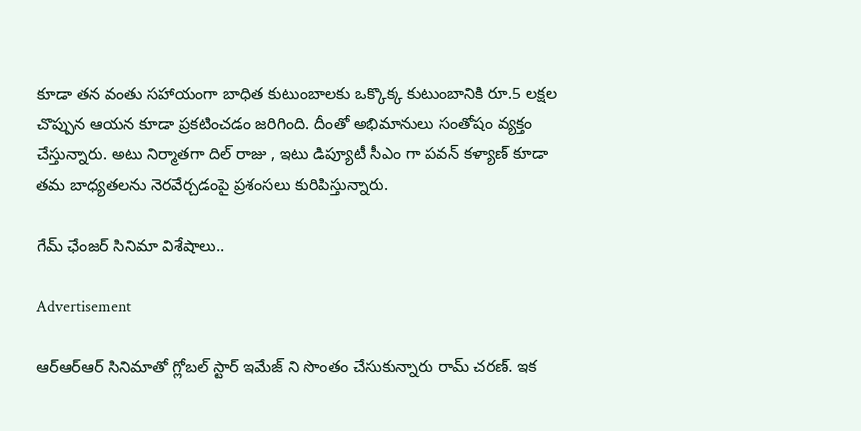కూడా తన వంతు సహాయంగా బాధిత కుటుంబాలకు ఒక్కొక్క కుటుంబానికి రూ.5 లక్షల చొప్పున ఆయన కూడా ప్రకటించడం జరిగింది. దీంతో అభిమానులు సంతోషం వ్యక్తం చేస్తున్నారు. అటు నిర్మాతగా దిల్ రాజు , ఇటు డిప్యూటీ సీఎం గా పవన్ కళ్యాణ్ కూడా తమ బాధ్యతలను నెరవేర్చడంపై ప్రశంసలు కురిపిస్తున్నారు.

గేమ్ ఛేంజర్ సినిమా విశేషాలు..

Advertisement

ఆర్ఆర్ఆర్ సినిమాతో గ్లోబల్ స్టార్ ఇమేజ్ ని సొంతం చేసుకున్నారు రామ్ చరణ్. ఇక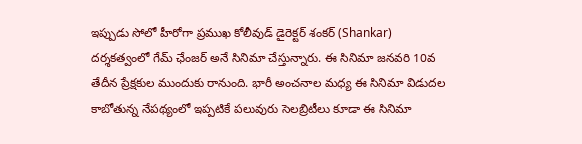ఇప్పుడు సోలో హీరోగా ప్రముఖ కోలీవుడ్ డైరెక్టర్ శంకర్ (Shankar) దర్శకత్వంలో గేమ్ ఛేంజర్ అనే సినిమా చేస్తున్నారు. ఈ సినిమా జనవరి 10వ తేదీన ప్రేక్షకుల ముందుకు రానుంది. భారీ అంచనాల మధ్య ఈ సినిమా విడుదల కాబోతున్న నేపథ్యంలో ఇప్పటికే పలువురు సెలబ్రిటీలు కూడా ఈ సినిమా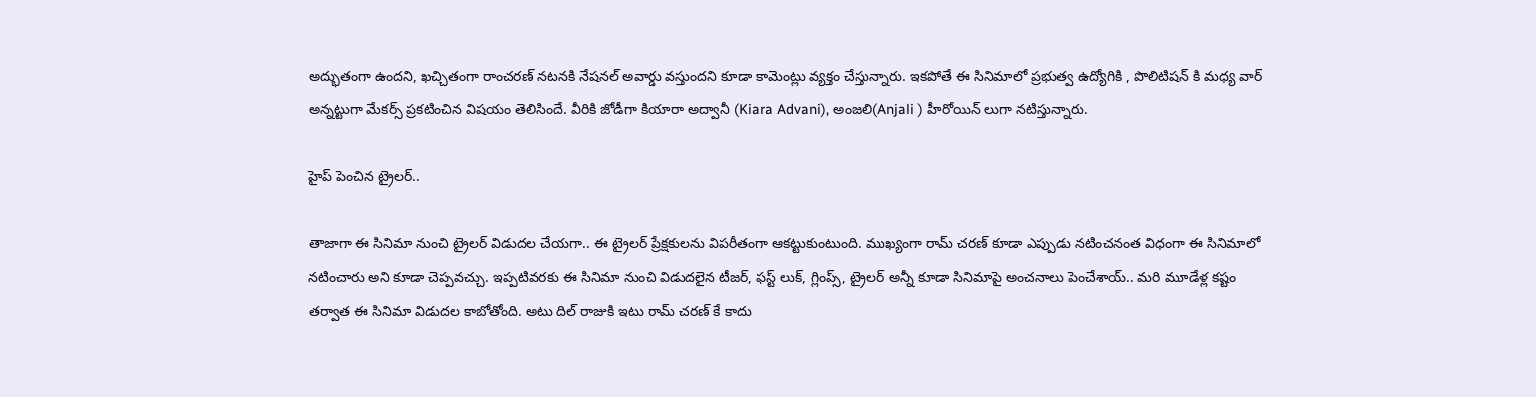అద్భుతంగా ఉందని, ఖచ్చితంగా రాంచరణ్ నటనకి నేషనల్ అవార్డు వస్తుందని కూడా కామెంట్లు వ్యక్తం చేస్తున్నారు. ఇకపోతే ఈ సినిమాలో ప్రభుత్వ ఉద్యోగికి , పొలిటిషన్ కి మధ్య వార్ అన్నట్టుగా మేకర్స్ ప్రకటించిన విషయం తెలిసిందే. వీరికి జోడీగా కియారా అద్వానీ (Kiara Advani), అంజలి(Anjali ) హీరోయిన్ లుగా నటిస్తున్నారు.

హైప్ పెంచిన ట్రైలర్..

తాజాగా ఈ సినిమా నుంచి ట్రైలర్ విడుదల చేయగా.. ఈ ట్రైలర్ ప్రేక్షకులను విపరీతంగా ఆకట్టుకుంటుంది. ముఖ్యంగా రామ్ చరణ్ కూడా ఎప్పుడు నటించనంత విధంగా ఈ సినిమాలో నటించారు అని కూడా చెప్పవచ్చు. ఇప్పటివరకు ఈ సినిమా నుంచి విడుదలైన టీజర్, ఫస్ట్ లుక్, గ్లింప్స్, ట్రైలర్ అన్నీ కూడా సినిమాపై అంచనాలు పెంచేశాయ్.. మరి మూడేళ్ల కష్టం తర్వాత ఈ సినిమా విడుదల కాబోతోంది. అటు దిల్ రాజుకి ఇటు రామ్ చరణ్ కే కాదు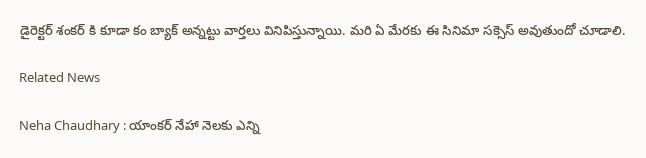డైరెక్టర్ శంకర్ కి కూడా కం బ్యాక్ అన్నట్టు వార్తలు వినిపిస్తున్నాయి. మరి ఏ మేరకు ఈ సినిమా సక్సెస్ అవుతుందో చూడాలి.

Related News

Neha Chaudhary : యాంకర్ నేహా నెలకు ఎన్ని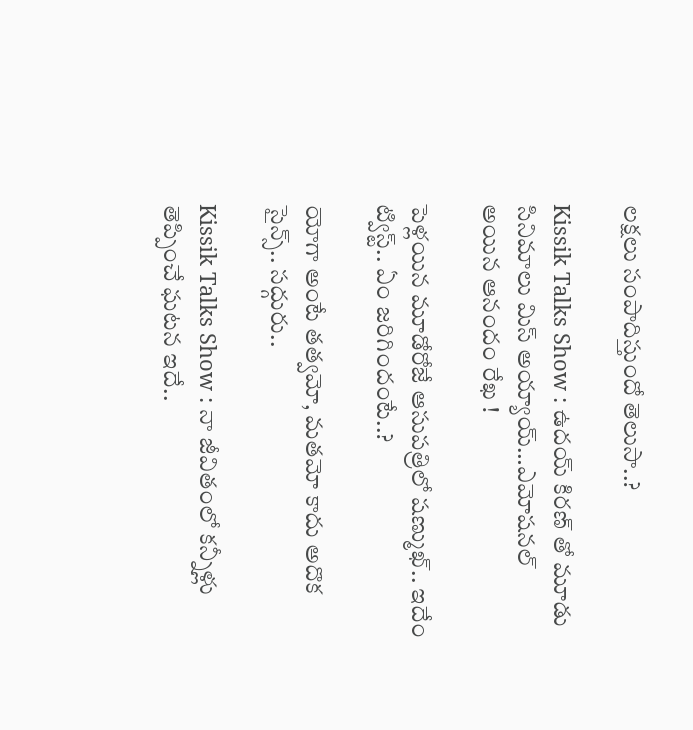లక్షలు సంపాదిస్తుందో తెలుసా..?

Kissik Talks Show : ఉదయ్ కిరణ్ తో మూడు సినిమాలు మిస్ అయ్యాయ్…ఎమోషనల్ అయిన ఆనందం రేఖ !

పెళ్లయిన మూడోరోజే ఆసుపత్రిలో షణ్ముఖ్.. ఇదేం ట్విస్ట్.. ఏం జరిగిందంటే..?

యోగా అంటే తత్వమో, మతమో కాదు అదొక సైన్స్.. సద్గురు..

Kissik Talks Show : నా జీవితంలో కన్నీళ్లు తెప్పించే ఘటన ఇదే..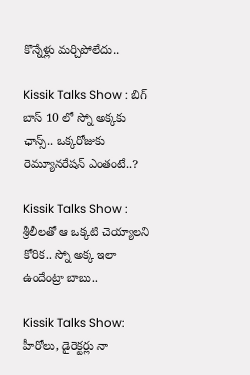కొన్నేళ్లు మర్చిపోలేదు..

Kissik Talks Show : బిగ్ బాస్ 10 లో స్నో అక్కకు ఛాన్స్.. ఒక్కరోజుకు రెమ్యూనరేషన్ ఎంతంటే..?

Kissik Talks Show : శ్రీలీలతో ఆ ఒక్కటి చెయ్యాలని కోరిక.. స్నో అక్క ఇలా ఉందేంట్రా బాబు..

Kissik Talks Show: హీరోలు, డైరెక్టర్లు నా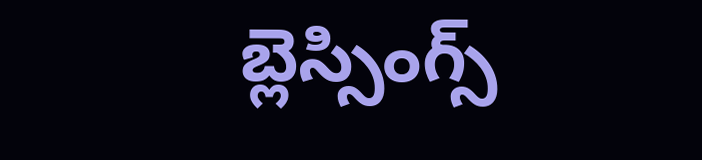బ్లెస్సింగ్స్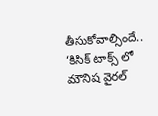తీసుకోవాల్సిందే.. ‘కిసిక్ టాక్స్ లో మౌనిష వైరల్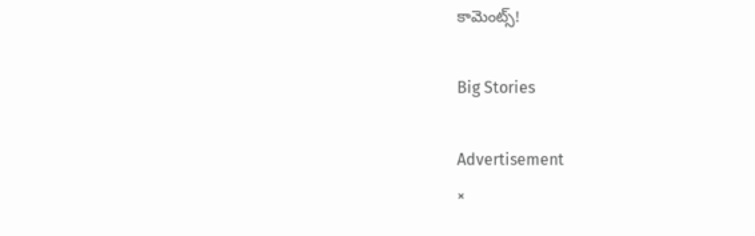కామెంట్స్!

Big Stories

Advertisement
×